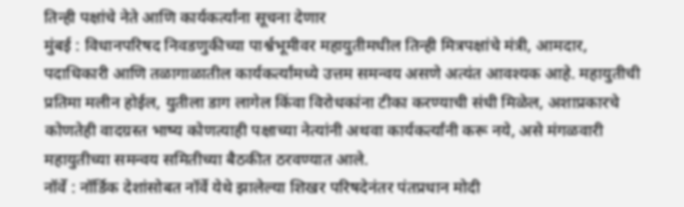तिन्ही पक्षांचे नेते आणि कार्यकर्त्यांना सूचना देणार
मुंबई : विधानपरिषद निवडणुकीच्या पार्श्वभूमीवर महायुतीमधील तिन्ही मित्रपक्षांचे मंत्री, आमदार, पदाधिकारी आणि तळागाळातील कार्यकर्त्यांमध्ये उत्तम समन्वय असणे अत्यंत आवश्यक आहे. महायुतीची प्रतिमा मलीन होईल, युतीला डाग लागेल किंवा विरोधकांना टीका करण्याची संधी मिळेल, अशाप्रकारचे कोणतेही वादग्रस्त भाष्य कोणत्याही पक्षाच्या नेत्यांनी अथवा कार्यकर्त्यांनी करू नये, असे मंगळवारी महायुतीच्या समन्वय समितीच्या बैठकीत ठरवण्यात आले.
नॉर्वे : नॉर्डिक देशांसोबत नॉर्वे येथे झालेल्या शिखर परिषदेनंतर पंतप्रधान मोदी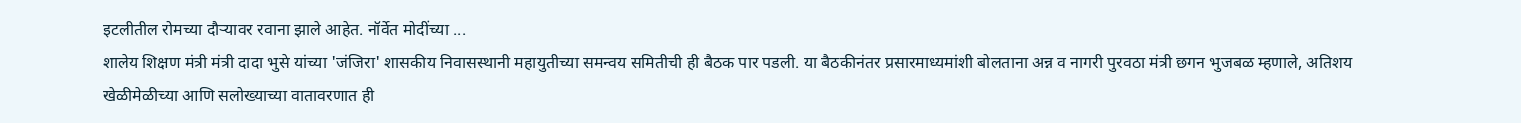इटलीतील रोमच्या दौऱ्यावर रवाना झाले आहेत. नॉर्वेत मोदींच्या ...
शालेय शिक्षण मंत्री मंत्री दादा भुसे यांच्या 'जंजिरा' शासकीय निवासस्थानी महायुतीच्या समन्वय समितीची ही बैठक पार पडली. या बैठकीनंतर प्रसारमाध्यमांशी बोलताना अन्न व नागरी पुरवठा मंत्री छगन भुजबळ म्हणाले, अतिशय खेळीमेळीच्या आणि सलोख्याच्या वातावरणात ही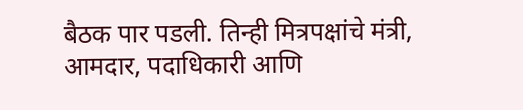बैठक पार पडली. तिन्ही मित्रपक्षांचे मंत्री, आमदार, पदाधिकारी आणि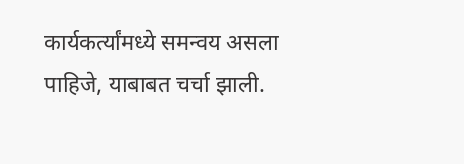कार्यकर्त्यांमध्ये समन्वय असला पाहिजे, याबाबत चर्चा झाली.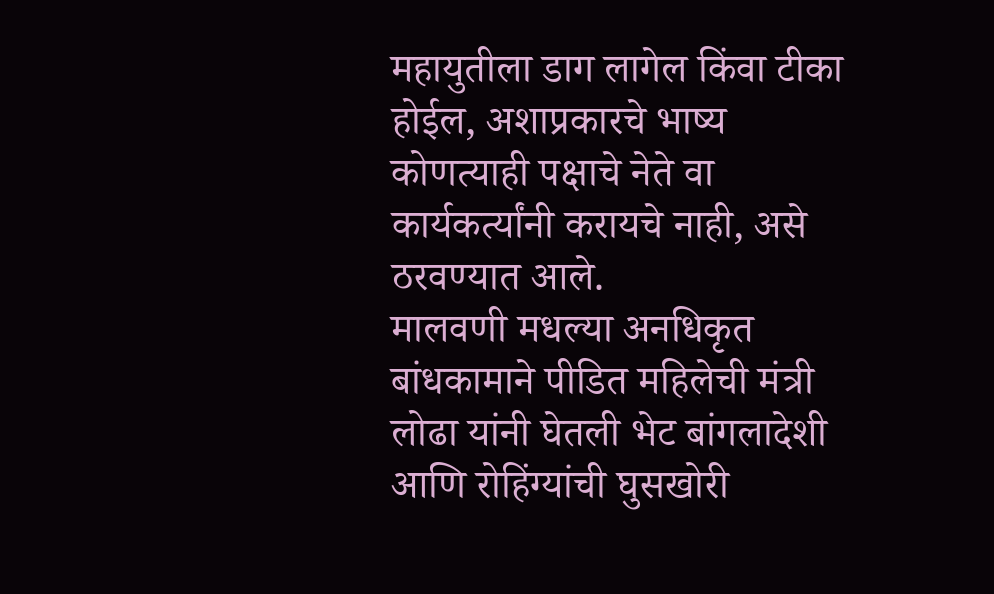महायुतीला डाग लागेल किंवा टीका होईल, अशाप्रकारचे भाष्य कोणत्याही पक्षाचे नेते वा कार्यकर्त्यांनी करायचे नाही, असे ठरवण्यात आले.
मालवणी मधल्या अनधिकृत बांधकामाने पीडित महिलेची मंत्री लोढा यांनी घेतली भेट बांगलादेशी आणि रोहिंग्यांची घुसखोरी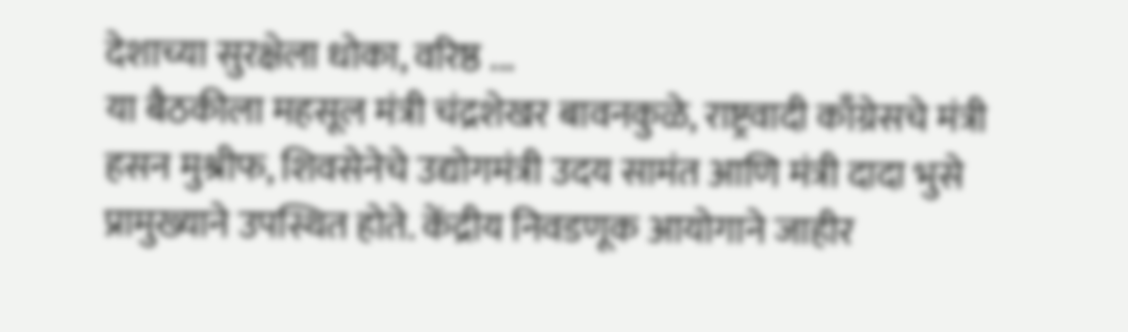देशाच्या सुरक्षेला धोका, वरिष्ठ ...
या बैठकीला महसूल मंत्री चंद्रशेखर बावनकुळे, राष्ट्रवादी काँग्रेसचे मंत्री हसन मुश्रीफ, शिवसेनेचे उद्योगमंत्री उदय सामंत आणि मंत्री दादा भुसे प्रामुख्याने उपस्थित होते. केंद्रीय निवडणूक आयोगाने जाहीर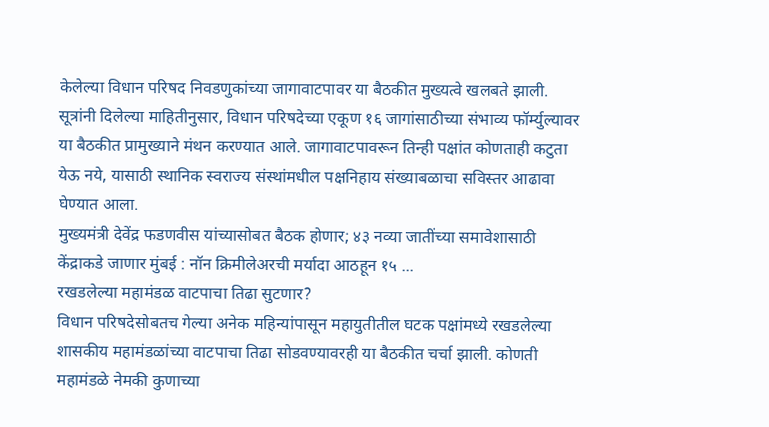केलेल्या विधान परिषद निवडणुकांच्या जागावाटपावर या बैठकीत मुख्यत्वे खलबते झाली. सूत्रांनी दिलेल्या माहितीनुसार, विधान परिषदेच्या एकूण १६ जागांसाठीच्या संभाव्य फॉर्म्युल्यावर या बैठकीत प्रामुख्याने मंथन करण्यात आले. जागावाटपावरून तिन्ही पक्षांत कोणताही कटुता येऊ नये, यासाठी स्थानिक स्वराज्य संस्थांमधील पक्षनिहाय संख्याबळाचा सविस्तर आढावा घेण्यात आला.
मुख्यमंत्री देवेंद्र फडणवीस यांच्यासोबत बैठक होणार; ४३ नव्या जातींच्या समावेशासाठी केंद्राकडे जाणार मुंबई : नॉन क्रिमीलेअरची मर्यादा आठहून १५ ...
रखडलेल्या महामंडळ वाटपाचा तिढा सुटणार?
विधान परिषदेसोबतच गेल्या अनेक महिन्यांपासून महायुतीतील घटक पक्षांमध्ये रखडलेल्या शासकीय महामंडळांच्या वाटपाचा तिढा सोडवण्यावरही या बैठकीत चर्चा झाली. कोणती महामंडळे नेमकी कुणाच्या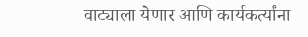वाट्याला येणार आणि कार्यकर्त्यांना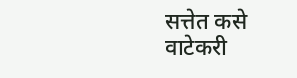सत्तेत कसे वाटेकरी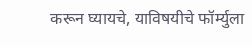करून घ्यायचे, याविषयीचे फॉर्म्युला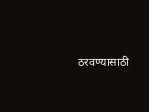ठरवण्यासाठी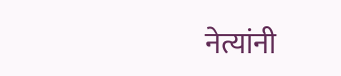नेत्यांनी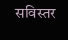सविस्तर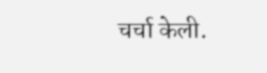चर्चा केली.